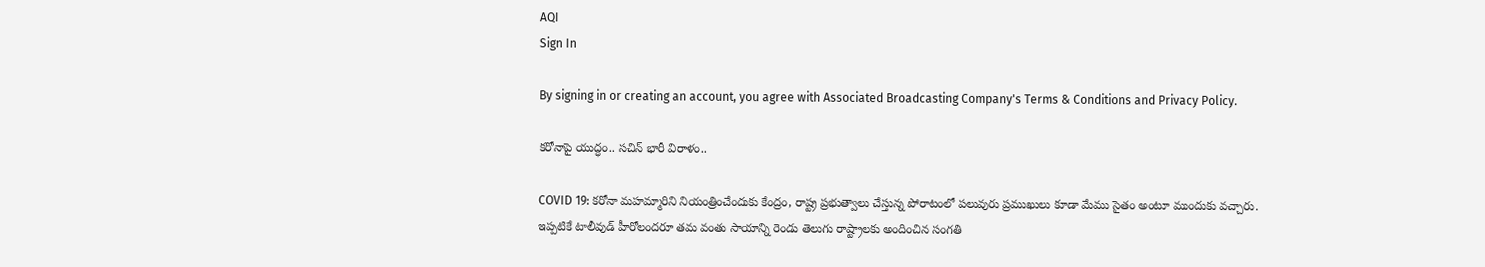AQI
Sign In

By signing in or creating an account, you agree with Associated Broadcasting Company's Terms & Conditions and Privacy Policy.

కరోనాపై యుద్ధం.. సచిన్ భారీ విరాళం..

COVID 19: కరోనా మహమ్మారిని నియంత్రించేందుకు కేంద్రం, రాష్ట్ర ప్రభుత్వాలు చేస్తున్న పోరాటంలో పలువురు ప్రముఖులు కూడా మేము సైతం అంటూ ముందుకు వచ్చారు. ఇప్పటికే టాలీవుడ్ హీరోలందరూ తమ వంతు సాయాన్ని రెండు తెలుగు రాష్ట్రాలకు అందించిన సంగతి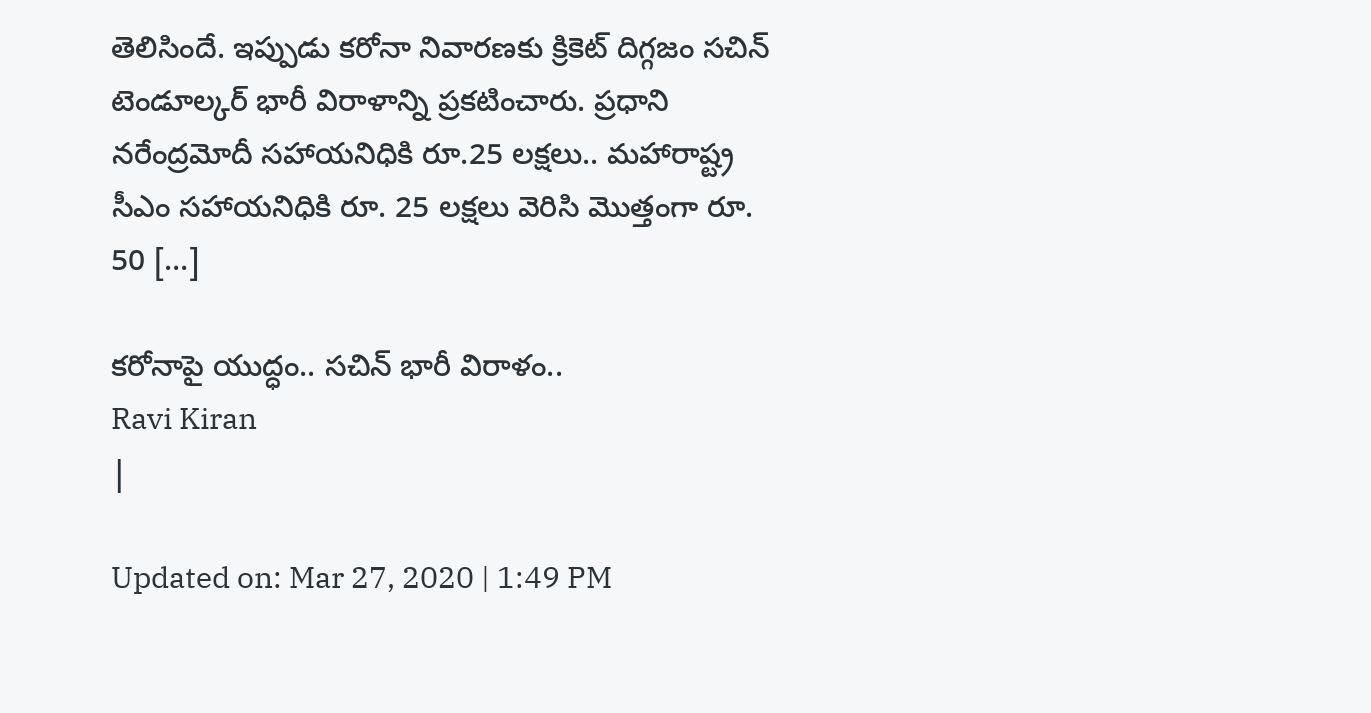తెలిసిందే. ఇప్పుడు కరోనా నివారణకు క్రికెట్ దిగ్గజం సచిన్ టెండూల్కర్ భారీ విరాళాన్ని ప్రకటించారు. ప్రధాని నరేంద్రమోదీ సహాయనిధికి రూ.25 లక్షలు.. మహారాష్ట్ర సీఎం సహాయనిధికి రూ. 25 లక్షలు వెరిసి మొత్తంగా రూ. 50 […]

కరోనాపై యుద్ధం.. సచిన్ భారీ విరాళం..
Ravi Kiran
|

Updated on: Mar 27, 2020 | 1:49 PM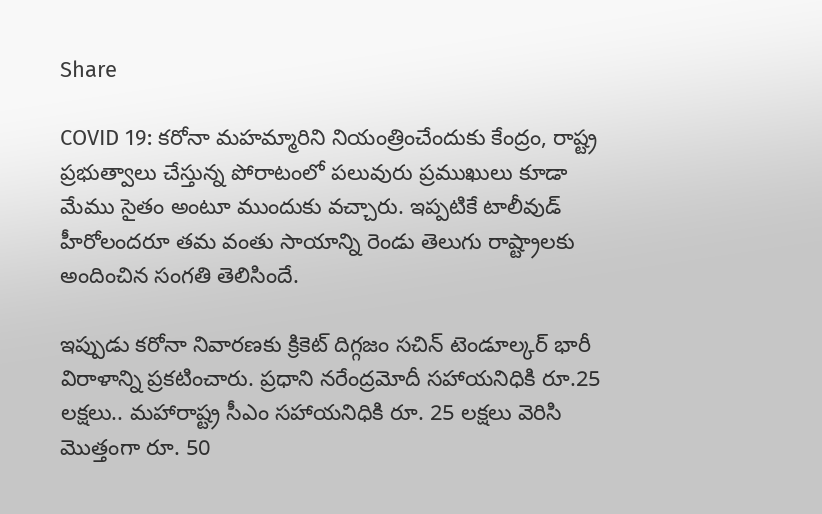Share

COVID 19: కరోనా మహమ్మారిని నియంత్రించేందుకు కేంద్రం, రాష్ట్ర ప్రభుత్వాలు చేస్తున్న పోరాటంలో పలువురు ప్రముఖులు కూడా మేము సైతం అంటూ ముందుకు వచ్చారు. ఇప్పటికే టాలీవుడ్ హీరోలందరూ తమ వంతు సాయాన్ని రెండు తెలుగు రాష్ట్రాలకు అందించిన సంగతి తెలిసిందే.

ఇప్పుడు కరోనా నివారణకు క్రికెట్ దిగ్గజం సచిన్ టెండూల్కర్ భారీ విరాళాన్ని ప్రకటించారు. ప్రధాని నరేంద్రమోదీ సహాయనిధికి రూ.25 లక్షలు.. మహారాష్ట్ర సీఎం సహాయనిధికి రూ. 25 లక్షలు వెరిసి మొత్తంగా రూ. 50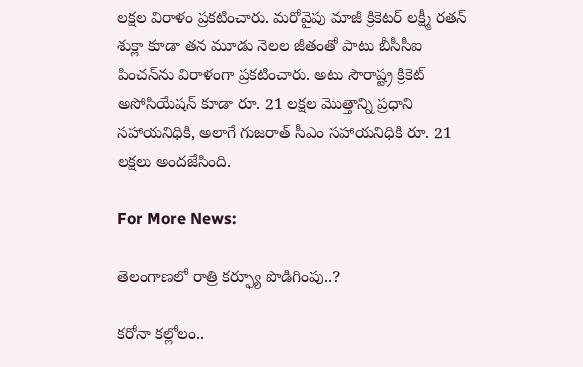లక్షల విరాళం ప్రకటించారు. మరోవైపు మాజీ క్రికెటర్ లక్ష్మీ రతన్ శుక్లా కూడా తన మూడు నెలల జీతంతో పాటు బీసీసీఐ పించన్‌ను విరాళంగా ప్రకటించారు. అటు సౌరాష్ట్ర క్రికెట్ అసోసియేషన్ కూడా రూ. 21 లక్షల మొత్తాన్ని ప్రధాని సహాయనిధికి, అలాగే గుజరాత్ సీఎం సహాయనిధికి రూ. 21 లక్షలు అందజేసింది.

For More News:

తెలంగాణలో రాత్రి కర్ఫ్యూ పొడిగింపు..?

కరోనా కల్లోలం..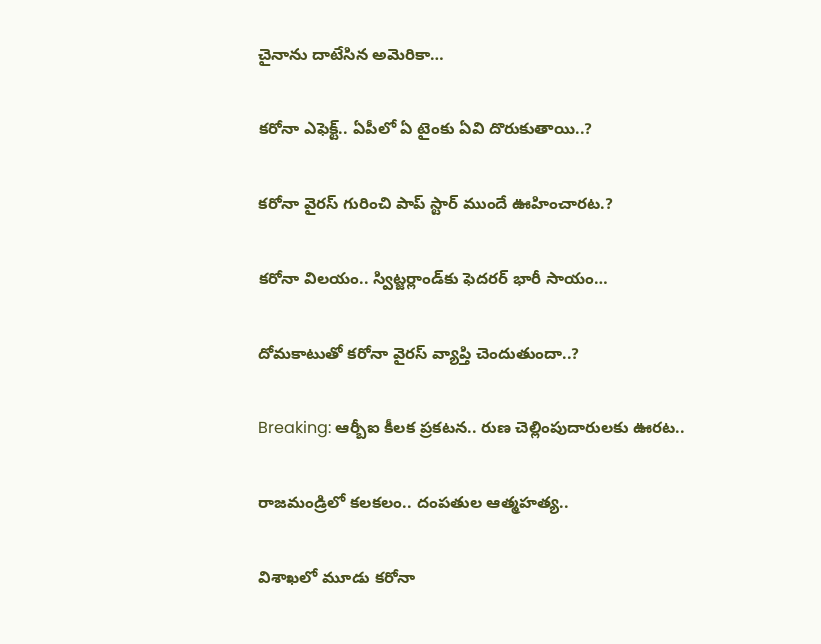చైనాను దాటేసిన అమెరికా…

కరోనా ఎఫెక్ట్.. ఏపీలో ఏ టైంకు ఏవి దొరుకుతాయి..?

కరోనా వైరస్ గురించి పాప్ స్టార్ ముందే ఊహించారట.?

కరోనా విలయం.. స్విట్జర్లాండ్‌కు ఫెదరర్ భారీ సాయం…

దోమకాటుతో కరోనా వైరస్ వ్యాప్తి చెందుతుందా..?

Breaking: ఆర్బీఐ కీలక ప్రకటన.. రుణ చెల్లింపుదారులకు ఊరట..

రాజమండ్రిలో కలకలం.. దంపతుల ఆత్మహత్య..

విశాఖలో మూడు కరోనా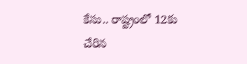కేసు.. రాష్ట్రంలో 12కు చేరిన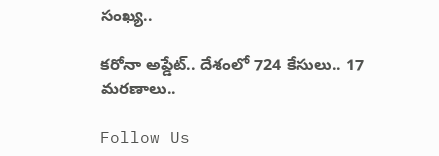సంఖ్య..

కరోనా అప్డేట్.. దేశంలో 724 కేసులు.. 17 మరణాలు..

Follow Us